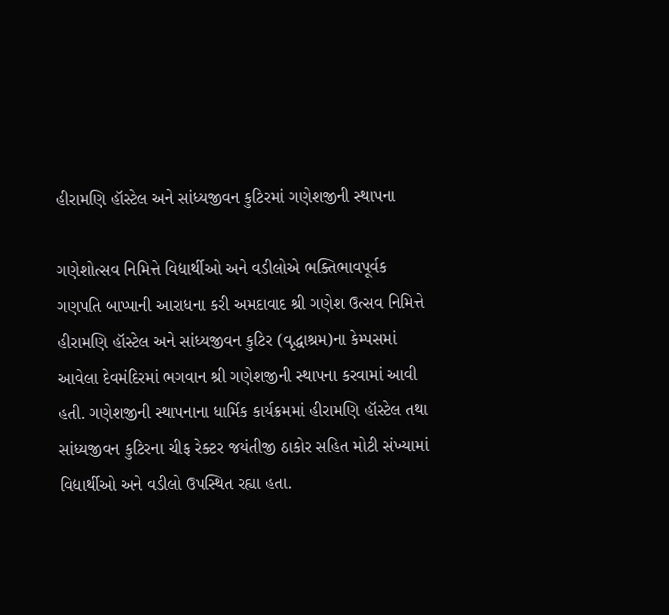હીરામણિ હૉસ્ટેલ અને સાંધ્યજીવન કુટિરમાં ગણેશજીની સ્થાપના

ગણેશોત્સવ નિમિત્તે વિદ્યાર્થીઓ અને વડીલોએ ભક્તિભાવપૂર્વક ગણપતિ બાપ્પાની આરાધના કરી અમદાવાદ શ્રી ગણેશ ઉત્સવ નિમિત્તે હીરામણિ હૉસ્ટેલ અને સાંધ્યજીવન કુટિર (વૃદ્ધાશ્રમ)ના કેમ્પસમાં આવેલા દેવમંદિરમાં ભગવાન શ્રી ગણેશજીની સ્થાપના કરવામાં આવી હતી. ગણેશજીની સ્થાપનાના ધાર્મિક કાર્યક્રમમાં હીરામણિ હૉસ્ટેલ તથા સાંધ્યજીવન કુટિરના ચીફ રેક્ટર જયંતીજી ઠાકોર સહિત મોટી સંખ્યામાં વિદ્યાર્થીઓ અને વડીલો ઉપસ્થિત રહ્યા હતા.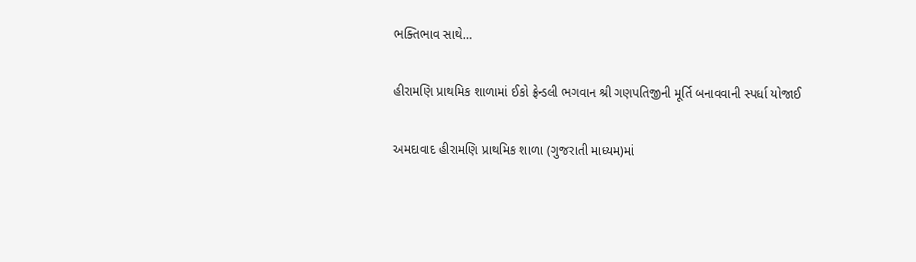ભક્તિભાવ સાથે…

હીરામણિ પ્રાથમિક શાળામાં ઈકો ફ્રેન્ડલી ભગવાન શ્રી ગણપતિજીની મૂર્તિ બનાવવાની સ્પર્ધા યોજાઈ

અમદાવાદ હીરામણિ પ્રાથમિક શાળા (ગુજરાતી માધ્યમ)માં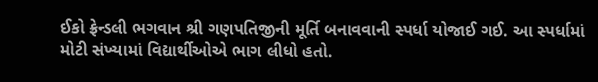ઈકો ફ્રેન્ડલી ભગવાન શ્રી ગણપતિજીની મૂર્તિ બનાવવાની સ્પર્ધા યોજાઈ ગઈ. આ સ્પર્ધામાં મોટી સંખ્યામાં વિદ્યાર્થીઓએ ભાગ લીધો હતો.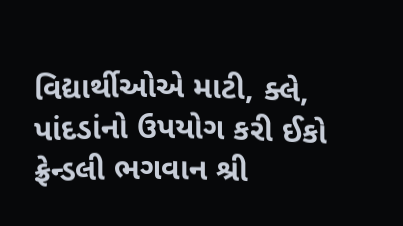વિદ્યાર્થીઓએ માટી, ક્લે, પાંદડાંનો ઉપયોગ કરી ઈકો ફ્રેન્ડલી ભગવાન શ્રી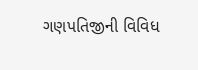ગણપતિજીની વિવિધ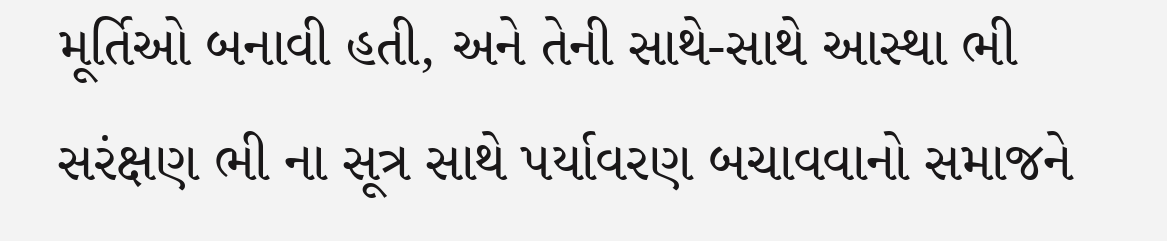મૂર્તિઓ બનાવી હતી, અને તેની સાથે-સાથે આસ્થા ભી સરંક્ષણ ભી ના સૂત્ર સાથે પર્યાવરણ બચાવવાનો સમાજને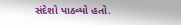સંદેશો પાઠવ્યો હતો.